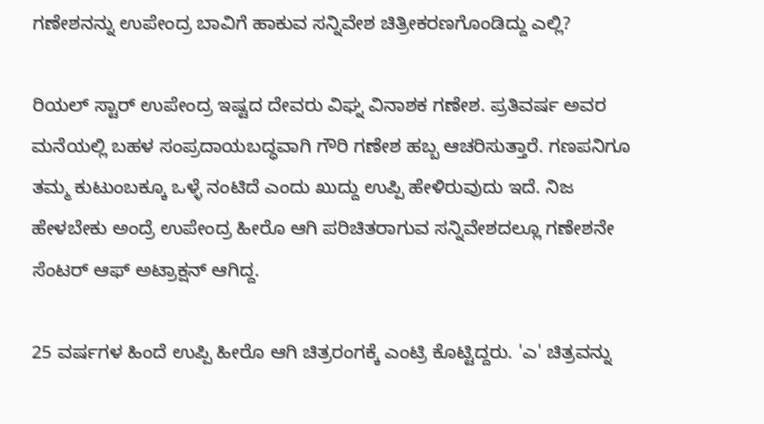ಗಣೇಶನನ್ನು ಉಪೇಂದ್ರ ಬಾವಿಗೆ ಹಾಕುವ ಸನ್ನಿವೇಶ ಚಿತ್ರೀಕರಣಗೊಂಡಿದ್ದು ಎಲ್ಲಿ?

ರಿಯಲ್ ಸ್ಟಾರ್ ಉಪೇಂದ್ರ ಇಷ್ಟದ ದೇವರು ವಿಘ್ನ ವಿನಾಶಕ ಗಣೇಶ. ಪ್ರತಿವರ್ಷ ಅವರ ಮನೆಯಲ್ಲಿ ಬಹಳ ಸಂಪ್ರದಾಯಬದ್ಧವಾಗಿ ಗೌರಿ ಗಣೇಶ ಹಬ್ಬ ಆಚರಿಸುತ್ತಾರೆ. ಗಣಪನಿಗೂ ತಮ್ಮ ಕುಟುಂಬಕ್ಕೂ ಒಳ್ಳೆ ನಂಟಿದೆ ಎಂದು ಖುದ್ದು ಉಪ್ಪಿ ಹೇಳಿರುವುದು ಇದೆ. ನಿಜ ಹೇಳಬೇಕು ಅಂದ್ರೆ ಉಪೇಂದ್ರ ಹೀರೊ ಆಗಿ ಪರಿಚಿತರಾಗುವ ಸನ್ನಿವೇಶದಲ್ಲೂ ಗಣೇಶನೇ ಸೆಂಟರ್‌ ಆಫ್ ಅಟ್ರಾಕ್ಷನ್ ಆಗಿದ್ದ.

25 ವರ್ಷಗಳ ಹಿಂದೆ ಉಪ್ಪಿ ಹೀರೊ ಆಗಿ ಚಿತ್ರರಂಗಕ್ಕೆ ಎಂಟ್ರಿ ಕೊಟ್ಟಿದ್ದರು. 'ಎ' ಚಿತ್ರವನ್ನು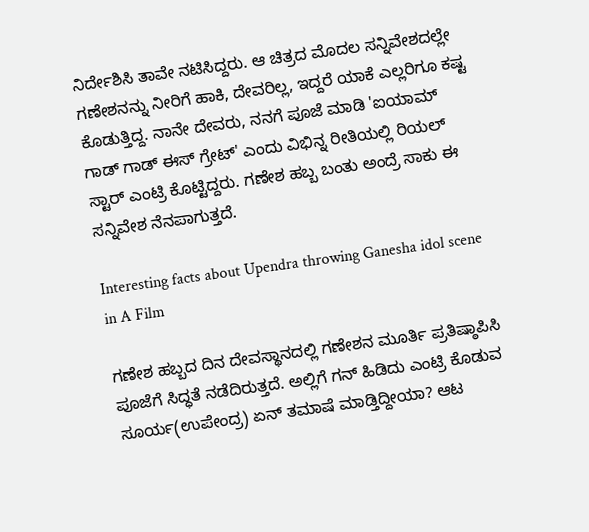ನಿರ್ದೇಶಿಸಿ ತಾವೇ ನಟಿಸಿದ್ದರು. ಆ ಚಿತ್ರದ ಮೊದಲ ಸನ್ನಿವೇಶದಲ್ಲೇ ಗಣೇಶನನ್ನು ನೀರಿಗೆ ಹಾಕಿ, ದೇವರಿಲ್ಲ, ಇದ್ದರೆ ಯಾಕೆ ಎಲ್ಲರಿಗೂ ಕಷ್ಟ ಕೊಡುತ್ತಿದ್ದ. ನಾನೇ ದೇವರು, ನನಗೆ ಪೂಜೆ ಮಾಡಿ 'ಐಯಾಮ್ ಗಾಡ್ ಗಾಡ್ ಈಸ್ ಗ್ರೇಟ್' ಎಂದು ವಿಭಿನ್ನ ರೀತಿಯಲ್ಲಿ ರಿಯಲ್ ಸ್ಟಾರ್ ಎಂಟ್ರಿ ಕೊಟ್ಟಿದ್ದರು. ಗಣೇಶ ಹಬ್ಬ ಬಂತು ಅಂದ್ರೆ ಸಾಕು ಈ ಸನ್ನಿವೇಶ ನೆನಪಾಗುತ್ತದೆ.

Interesting facts about Upendra throwing Ganesha idol scene in A Film

ಗಣೇಶ ಹಬ್ಬದ ದಿನ ದೇವಸ್ಥಾನದಲ್ಲಿ ಗಣೇಶನ ಮೂರ್ತಿ ಪ್ರತಿಷ್ಠಾಪಿಸಿ ಪೂಜೆಗೆ ಸಿದ್ಧತೆ ನಡೆದಿರುತ್ತದೆ. ಅಲ್ಲಿಗೆ ಗನ್ ಹಿಡಿದು ಎಂಟ್ರಿ ಕೊಡುವ ಸೂರ್ಯ(ಉಪೇಂದ್ರ) ಏನ್‌ ತಮಾಷೆ ಮಾಡ್ತಿದ್ದೀಯಾ? ಆಟ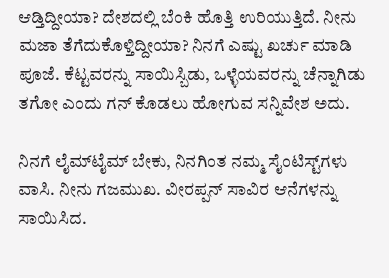ಆಡ್ತಿದ್ದೀಯಾ? ದೇಶದಲ್ಲಿ ಬೆಂಕಿ ಹೊತ್ತಿ ಉರಿಯುತ್ತಿದೆ. ನೀನು ಮಜಾ ತೆಗೆದುಕೊಳ್ತಿದ್ದೀಯಾ? ನಿನಗೆ ಎಷ್ಟು ಖರ್ಚು ಮಾಡಿ ಪೂಜೆ. ಕೆಟ್ಟವರನ್ನು ಸಾಯಿಸ್ಬಿಡು, ಒಳ್ಳೆಯವರನ್ನು ಚೆನ್ನಾಗಿಡು ತಗೋ ಎಂದು ಗನ್ ಕೊಡಲು ಹೋಗುವ ಸನ್ನಿವೇಶ ಅದು.

ನಿನಗೆ ಲೈಮ್‌ಟೈಮ್ ಬೇಕು, ನಿನಗಿಂತ ನಮ್ಮ ಸೈಂಟಿಸ್ಟ್‌ಗಳು ವಾಸಿ. ನೀನು ಗಜಮುಖ. ವೀರಪ್ಪನ್ ಸಾವಿರ ಆನೆಗಳನ್ನು ಸಾಯಿಸಿದ.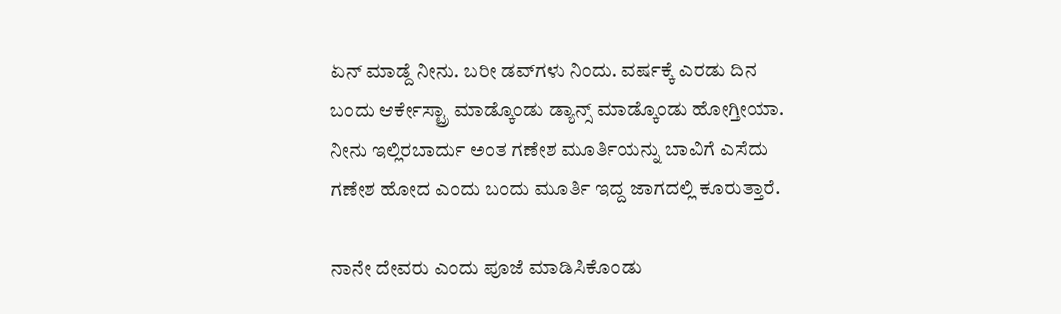ಏನ್ ಮಾಡ್ದೆ ನೀನು. ಬರೀ ಡವ್‌ಗಳು ನಿಂದು. ವರ್ಷಕ್ಕೆ ಎರಡು ದಿನ ಬಂದು ಆರ್ಕೇಸ್ಟ್ರಾ ಮಾಡ್ಕೊಂಡು ಡ್ಯಾನ್ಸ್ ಮಾಡ್ಕೊಂಡು ಹೋಗ್ತೀಯಾ. ನೀನು ಇಲ್ಲಿರಬಾರ್ದು ಅಂತ ಗಣೇಶ ಮೂರ್ತಿಯನ್ನು ಬಾವಿಗೆ ಎಸೆದು ಗಣೇಶ ಹೋದ ಎಂದು ಬಂದು ಮೂರ್ತಿ ಇದ್ದ ಜಾಗದಲ್ಲಿ ಕೂರುತ್ತಾರೆ.

ನಾನೇ ದೇವರು ಎಂದು ಪೂಜೆ ಮಾಡಿಸಿಕೊಂಡು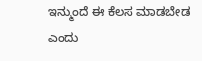ಇನ್ಮುಂದೆ ಈ ಕೆಲಸ ಮಾಡಬೇಡ ಎಂದು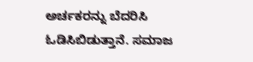ಅರ್ಚಕರನ್ನು ಬೆದರಿಸಿ ಓಡಿಸಿಬಿಡುತ್ತಾನೆ. ಸಮಾಜ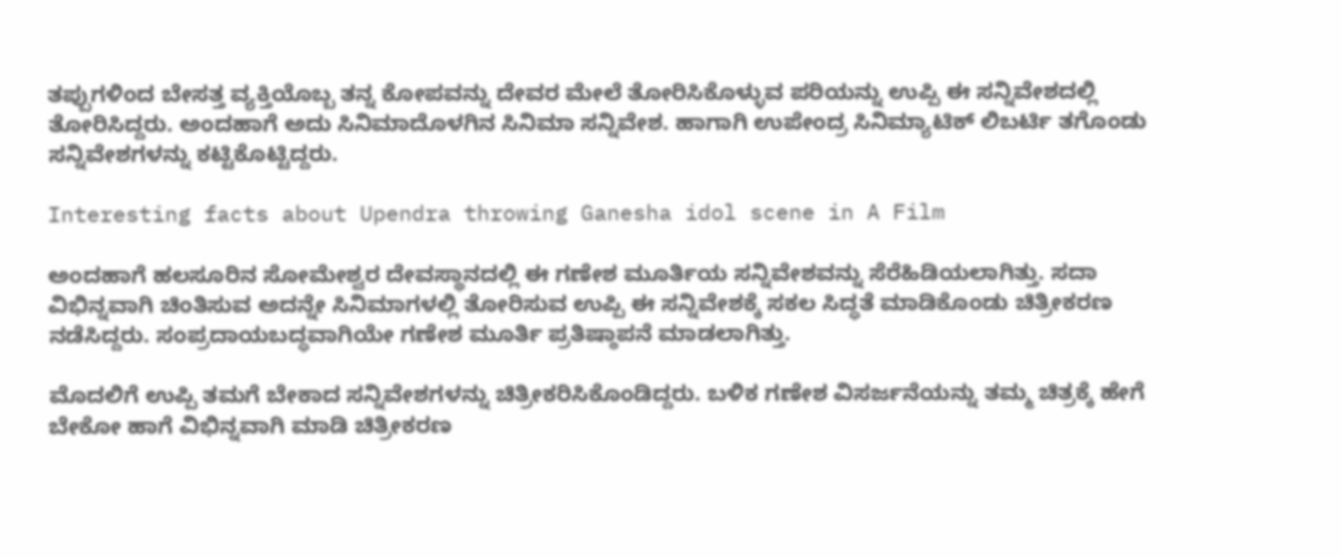ತಪ್ಪುಗಳಿಂದ ಬೇಸತ್ತ ವ್ಯಕ್ತಿಯೊಬ್ಬ ತನ್ನ ಕೋಪವನ್ನು ದೇವರ ಮೇಲೆ ತೋರಿಸಿಕೊಳ್ಳುವ ಪರಿಯನ್ನು ಉಪ್ಪಿ ಈ ಸನ್ನಿವೇಶದಲ್ಲಿ ತೋರಿಸಿದ್ದರು. ಅಂದಹಾಗೆ ಅದು ಸಿನಿಮಾದೊಳಗಿನ ಸಿನಿಮಾ ಸನ್ನಿವೇಶ. ಹಾಗಾಗಿ ಉಪೇಂದ್ರ ಸಿನಿಮ್ಯಾಟಿಕ್ ಲಿಬರ್ಟಿ ತಗೊಂಡು ಸನ್ನಿವೇಶಗಳನ್ನು ಕಟ್ಟಿಕೊಟ್ಟಿದ್ದರು.

Interesting facts about Upendra throwing Ganesha idol scene in A Film

ಅಂದಹಾಗೆ ಹಲಸೂರಿನ ಸೋಮೇಶ್ವರ ದೇವಸ್ಥಾನದಲ್ಲಿ ಈ ಗಣೇಶ ಮೂರ್ತಿಯ ಸನ್ನಿವೇಶವನ್ನು ಸೆರೆಹಿಡಿಯಲಾಗಿತ್ತು. ಸದಾ ವಿಭಿನ್ನವಾಗಿ ಚಿಂತಿಸುವ ಅದನ್ನೇ ಸಿನಿಮಾಗಳಲ್ಲಿ ತೋರಿಸುವ ಉಪ್ಪಿ ಈ ಸನ್ನಿವೇಶಕ್ಕೆ ಸಕಲ ಸಿದ್ಧತೆ ಮಾಡಿಕೊಂಡು ಚಿತ್ರೀಕರಣ ನಡೆಸಿದ್ದರು. ಸಂಪ್ರದಾಯಬದ್ಧವಾಗಿಯೇ ಗಣೇಶ ಮೂರ್ತಿ ಪ್ರತಿಷ್ಠಾಪನೆ ಮಾಡಲಾಗಿತ್ತು.

ಮೊದಲಿಗೆ ಉಪ್ಪಿ ತಮಗೆ ಬೇಕಾದ ಸನ್ನಿವೇಶಗಳನ್ನು ಚಿತ್ರೀಕರಿಸಿಕೊಂಡಿದ್ದರು. ಬಳಿಕ ಗಣೇಶ ವಿಸರ್ಜನೆಯನ್ನು ತಮ್ಮ ಚಿತ್ರಕ್ಕೆ ಹೇಗೆ ಬೇಕೋ ಹಾಗೆ ವಿಭಿನ್ನವಾಗಿ ಮಾಡಿ ಚಿತ್ರೀಕರಣ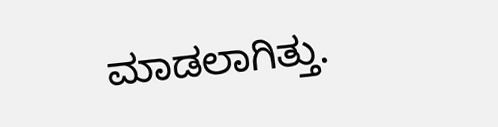ಮಾಡಲಾಗಿತ್ತು.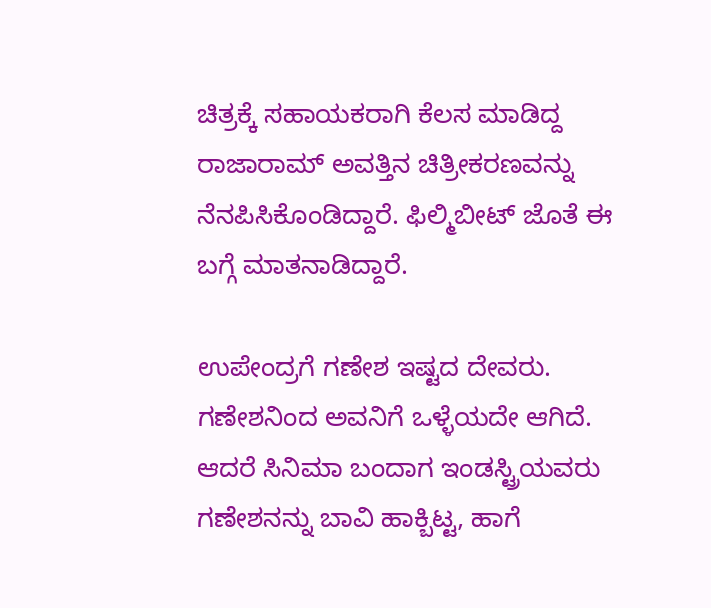ಚಿತ್ರಕ್ಕೆ ಸಹಾಯಕರಾಗಿ ಕೆಲಸ ಮಾಡಿದ್ದ ರಾಜಾರಾಮ್ ಅವತ್ತಿನ ಚಿತ್ರೀಕರಣವನ್ನು ನೆನಪಿಸಿಕೊಂಡಿದ್ದಾರೆ. ಫಿಲ್ಮಿಬೀಟ್ ಜೊತೆ ಈ ಬಗ್ಗೆ ಮಾತನಾಡಿದ್ದಾರೆ.

ಉಪೇಂದ್ರಗೆ ಗಣೇಶ ಇಷ್ಟದ ದೇವರು. ಗಣೇಶನಿಂದ ಅವನಿಗೆ ಒಳ್ಳೆಯದೇ ಆಗಿದೆ. ಆದರೆ ಸಿನಿಮಾ ಬಂದಾಗ ಇಂಡಸ್ಟ್ರಿಯವರು ಗಣೇಶನನ್ನು ಬಾವಿ ಹಾಕ್ಬಿಟ್ಟ, ಹಾಗೆ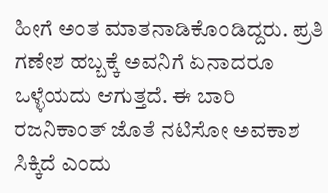ಹೀಗೆ ಅಂತ ಮಾತನಾಡಿಕೊಂಡಿದ್ದರು. ಪ್ರತಿ ಗಣೇಶ ಹಬ್ಬಕ್ಕೆ ಅವನಿಗೆ ಏನಾದರೂ ಒಳ್ಳೆಯದು ಆಗುತ್ತದೆ. ಈ ಬಾರಿ ರಜನಿಕಾಂತ್ ಜೊತೆ ನಟಿಸೋ ಅವಕಾಶ ಸಿಕ್ಕಿದೆ ಎಂದು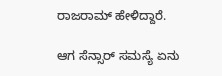ರಾಜರಾಮ್ ಹೇಳಿದ್ದಾರೆ.

ಆಗ ಸೆನ್ಸಾರ್ ಸಮಸ್ಯೆ ಏನು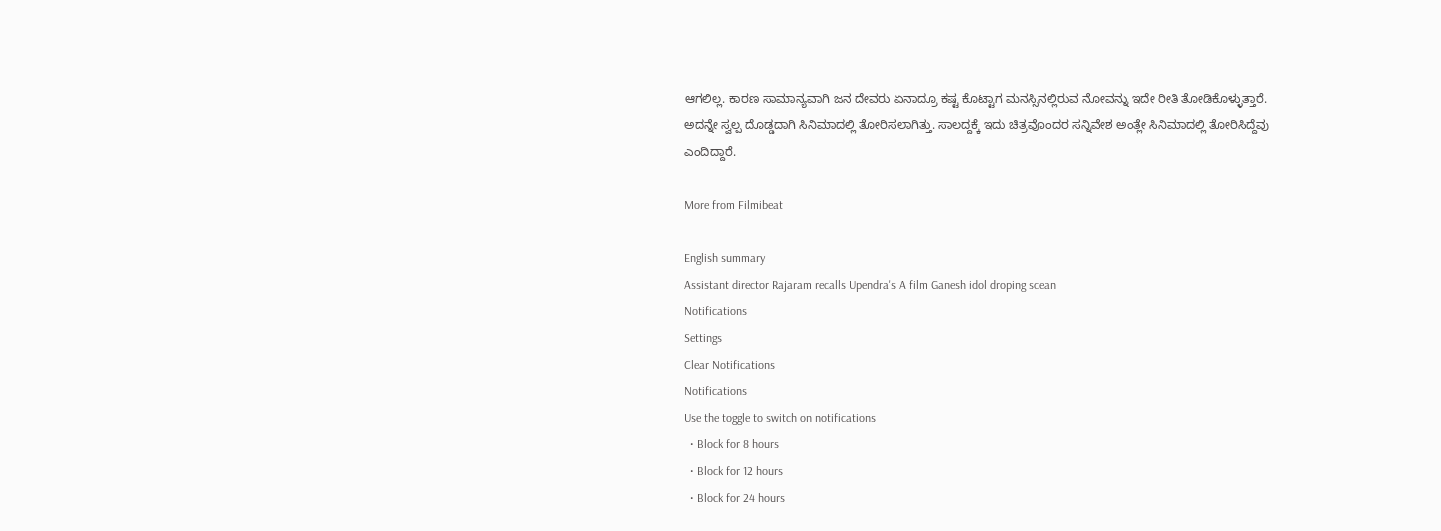ಆಗಲಿಲ್ಲ. ಕಾರಣ ಸಾಮಾನ್ಯವಾಗಿ ಜನ ದೇವರು ಏನಾದ್ರೂ ಕಷ್ಟ ಕೊಟ್ಟಾಗ ಮನಸ್ಸಿನಲ್ಲಿರುವ ನೋವನ್ನು ಇದೇ ರೀತಿ ತೋಡಿಕೊಳ್ಳುತ್ತಾರೆ. ಅದನ್ನೇ ಸ್ವಲ್ಪ ದೊಡ್ಡದಾಗಿ ಸಿನಿಮಾದಲ್ಲಿ ತೋರಿಸಲಾಗಿತ್ತು. ಸಾಲದ್ದಕ್ಕೆ ಇದು ಚಿತ್ರವೊಂದರ ಸನ್ನಿವೇಶ ಅಂತ್ಲೇ ಸಿನಿಮಾದಲ್ಲಿ ತೋರಿಸಿದ್ದೆವು ಎಂದಿದ್ದಾರೆ.

More from Filmibeat

English summary
Assistant director Rajaram recalls Upendra's A film Ganesh idol droping scean
Notifications
Settings
Clear Notifications
Notifications
Use the toggle to switch on notifications
  • Block for 8 hours
  • Block for 12 hours
  • Block for 24 hours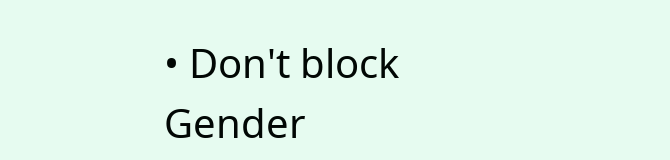• Don't block
Gender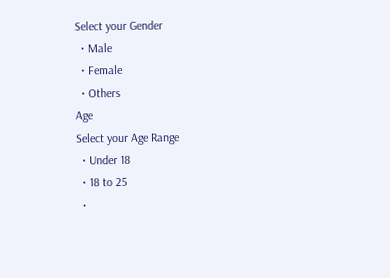Select your Gender
  • Male
  • Female
  • Others
Age
Select your Age Range
  • Under 18
  • 18 to 25
  •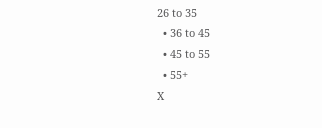26 to 35
  • 36 to 45
  • 45 to 55
  • 55+
X